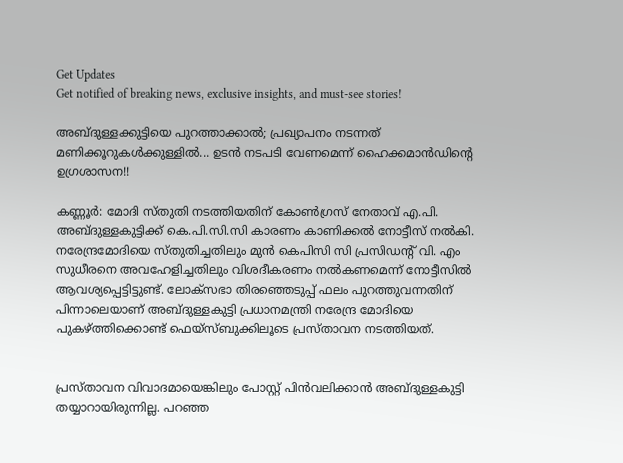Get Updates
Get notified of breaking news, exclusive insights, and must-see stories!

അബ്ദുള്ളക്കുട്ടിയെ പുറത്താക്കാല്‍; പ്രഖ്യാപനം നടന്നത് മണിക്കൂറുകള്‍ക്കുള്ളില്‍... ഉടന്‍ നടപടി വേണമെന്ന് ഹൈക്കമാന്‍ഡിന്റെ ഉഗ്രശാസന!!

കണ്ണൂര്‍: മോദി സ്തുതി നടത്തിയതിന് കോണ്‍ഗ്രസ് നേതാവ് എ.പി. അബ്ദുള്ളകുട്ടിക്ക് കെ.പി.സി.സി കാരണം കാണിക്കല്‍ നോട്ടീസ് നല്‍കി. നരേന്ദ്രമോദിയെ സ്തുതിച്ചതിലും മുന്‍ കെപിസി സി പ്രസിഡന്റ് വി. എം സുധീരനെ അവഹേളിച്ചതിലും വിശദീകരണം നല്‍കണമെന്ന് നോട്ടീസില്‍ ആവശ്യപ്പെട്ടിട്ടുണ്ട്. ലോക്‌സഭാ തിരഞ്ഞെടുപ്പ് ഫലം പുറത്തുവന്നതിന് പിന്നാലെയാണ് അബ്ദുള്ളകുട്ടി പ്രധാനമന്ത്രി നരേന്ദ്ര മോദിയെ പുകഴ്ത്തിക്കൊണ്ട് ഫെയ്‌സ്ബുക്കിലൂടെ പ്രസ്താവന നടത്തിയത്.


പ്രസ്താവന വിവാദമായെങ്കിലും പോസ്റ്റ് പിന്‍വലിക്കാന്‍ അബ്ദുള്ളകുട്ടി തയ്യാറായിരുന്നില്ല. പറഞ്ഞ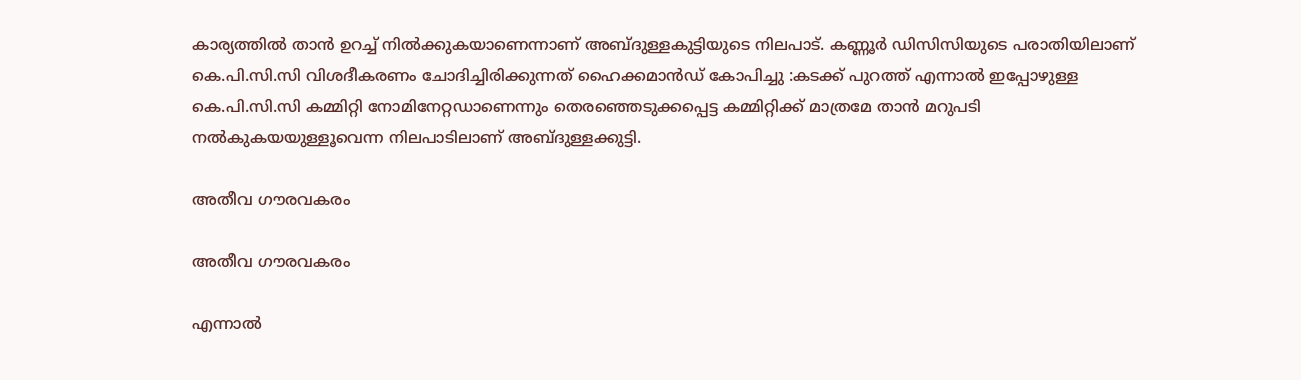കാര്യത്തില്‍ താന്‍ ഉറച്ച് നില്‍ക്കുകയാണെന്നാണ് അബ്ദുള്ളകുട്ടിയുടെ നിലപാട്. കണ്ണൂര്‍ ഡിസിസിയുടെ പരാതിയിലാണ് കെ.പി.സി.സി വിശദീകരണം ചോദിച്ചിരിക്കുന്നത് ഹൈക്കമാന്‍ഡ് കോപിച്ചു :കടക്ക് പുറത്ത് എന്നാല്‍ ഇപ്പോഴുള്ള കെ.പി.സി.സി കമ്മിറ്റി നോമിനേറ്റഡാണെന്നും തെരഞ്ഞെടുക്കപ്പെട്ട കമ്മിറ്റിക്ക് മാത്രമേ താന്‍ മറുപടി നല്‍കുകയയുള്ളൂവെന്ന നിലപാടിലാണ് അബ്ദുള്ളക്കുട്ടി.

അതീവ ഗൗരവകരം

അതീവ ഗൗരവകരം

എന്നാല്‍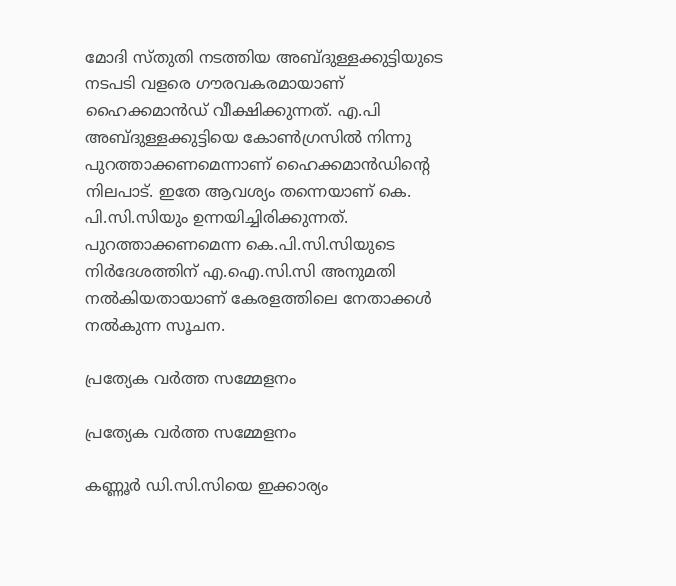മോദി സ്തുതി നടത്തിയ അബ്ദുള്ളക്കുട്ടിയുടെ നടപടി വളരെ ഗൗരവകരമായാണ് ഹൈക്കമാന്‍ഡ് വീക്ഷിക്കുന്നത്. എ.പി അബ്ദുള്ളക്കുട്ടിയെ കോണ്‍ഗ്രസില്‍ നിന്നു പുറത്താക്കണമെന്നാണ് ഹൈക്കമാന്‍ഡിന്റെ നിലപാട്. ഇതേ ആവശ്യം തന്നെയാണ് കെ. പി.സി.സിയും ഉന്നയിച്ചിരിക്കുന്നത്. പുറത്താക്കണമെന്ന കെ.പി.സി.സിയുടെ നിര്‍ദേശത്തിന് എ.ഐ.സി.സി അനുമതി നല്‍കിയതായാണ് കേരളത്തിലെ നേതാക്കള്‍ നല്‍കുന്ന സൂചന.

പ്രത്യേക വർത്ത സമ്മേളനം

പ്രത്യേക വർത്ത സമ്മേളനം

കണ്ണൂര്‍ ഡി.സി.സിയെ ഇക്കാര്യം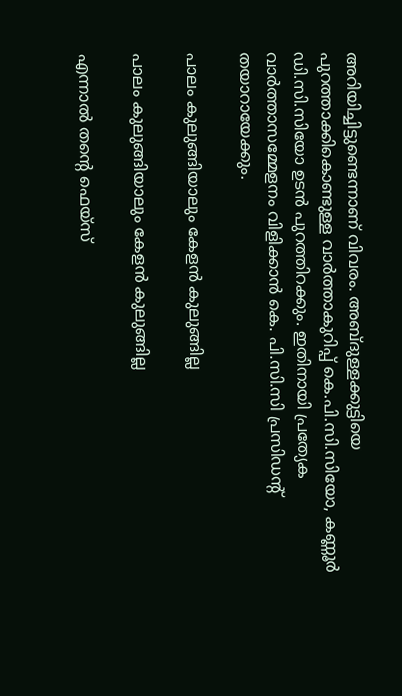അറിയിച്ചിട്ടുണ്ടെന്നാണ് വിവരം. അബ്ദുള്ളക്കുട്ടിയെ പുറത്താക്കികൊണ്ടുള്ള വാര്‍ത്താകുറിപ്പ് കെ.പി.സി.സിയോ, കണ്ണൂര്‍ ഡി.സി.സിയോ ഉടന്‍ പുറത്തിറക്കും. ഇതിനായി പ്രത്യേക വാര്‍ത്താസമ്മേളനം വിളിക്കാന്‍ കെ. പി.സി.സി പ്രസിഡന്റ് തയാറായേക്കും.

പാലം കുലുങ്ങിയാലും കേളന്‍ കുലുങ്ങില്ല

പാലം കുലുങ്ങിയാലും കേളന്‍ കുലുങ്ങില്ല

എന്നാല്‍ തന്റെ ഫെയ്‌സ്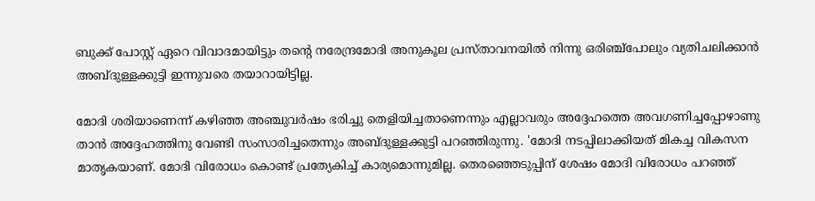ബുക്ക് പോസ്റ്റ് ഏറെ വിവാദമായിട്ടും തന്റെ നരേന്ദ്രമോദി അനുകൂല പ്രസ്താവനയില്‍ നിന്നു ഒരിഞ്ച്‌പോലും വ്യതിചലിക്കാന്‍ അബ്ദുള്ളക്കുട്ടി ഇന്നുവരെ തയാറായിട്ടില്ല.

മോദി ശരിയാണെന്ന് കഴിഞ്ഞ അഞ്ചുവര്‍ഷം ഭരിച്ചു തെളിയിച്ചതാണെന്നും എല്ലാവരും അദ്ദേഹത്തെ അവഗണിച്ചപ്പോഴാണു താന്‍ അദ്ദേഹത്തിനു വേണ്ടി സംസാരിച്ചതെന്നും അബ്ദുള്ളക്കുട്ടി പറഞ്ഞിരുന്നു. 'മോദി നടപ്പിലാക്കിയത് മികച്ച വികസന മാതൃകയാണ്. മോദി വിരോധം കൊണ്ട് പ്രത്യേകിച്ച് കാര്യമൊന്നുമില്ല. തെരഞ്ഞെടുപ്പിന് ശേഷം മോദി വിരോധം പറഞ്ഞ്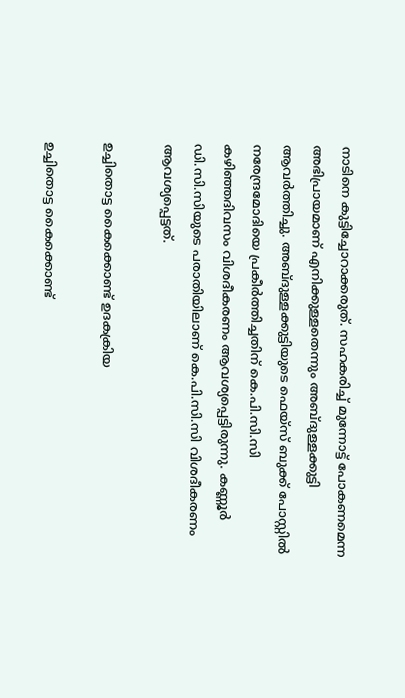നാടിനെ കുട്ടിച്ചോറാക്കരുത്. സഹകരിച്ച് മുന്നോട്ട് പോകണമെന്ന അഭിപ്രായമാണ് എനിക്കുള്ളതെന്നും അബ്ദുള്ളക്കുട്ടി ആവര്‍ത്തിച്ചു. അബ്ദുള്ളക്കുട്ടിയുടെ ഫെയ്‌സ് ബുക്ക് പോസ്റ്റില്‍ നരേന്ദ്രമോദിയെ പ്രകീര്‍ത്തിച്ചതിന് കെ.പി.സി.സി കഴിഞ്ഞദിവസം വിശദീകരണം ആവശ്യപ്പെട്ടിരുന്നു. കണ്ണൂര്‍ ഡി.സി.സിയുടെ പരാതിയിലാണ് കെ.പി.സി.സി വിശദീകരണം ആവശ്യപ്പെട്ടത്.

ഉച്ചിതൊട്ട കൈക്കൊണ്ട് ഉദകക്രിയ

ഉച്ചിതൊട്ട കൈക്കൊണ്ട്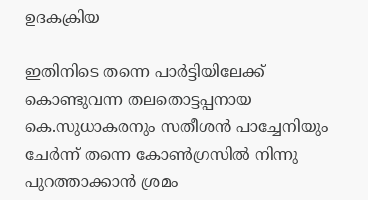ഉദകക്രിയ

ഇതിനിടെ തന്നെ പാര്‍ട്ടിയിലേക്ക് കൊണ്ടുവന്ന തലതൊട്ടപ്പനായ കെ.സുധാകരനും സതീശന്‍ പാച്ചേനിയും ചേര്‍ന്ന് തന്നെ കോണ്‍ഗ്രസില്‍ നിന്നു പുറത്താക്കാന്‍ ശ്രമം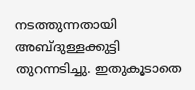നടത്തുന്നതായി അബ്ദുള്ളക്കുട്ടി തുറന്നടിച്ചു. ഇതുകൂടാതെ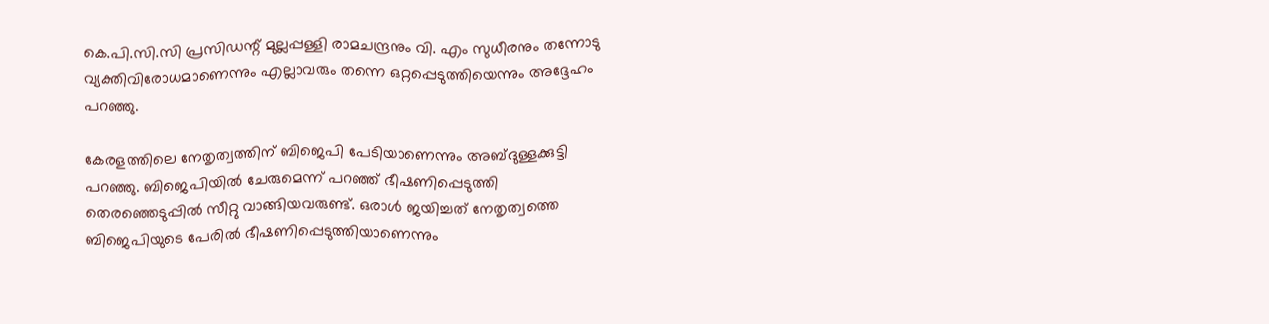കെ.പി.സി.സി പ്രസിഡന്റ് മുല്ലപ്പള്ളി രാമചന്ദ്രനും വി. എം സുധീരനും തന്നോടു വ്യക്തിവിരോധമാണെന്നും എല്ലാവരും തന്നെ ഒറ്റപ്പെടുത്തിയെന്നും അദ്ദേഹം പറഞ്ഞു.

കേരളത്തിലെ നേതൃത്വത്തിന് ബിജെപി പേടിയാണെന്നും അബ്ദുള്ളക്കുട്ടി പറഞ്ഞു. ബിജെപിയില്‍ ചേരുമെന്ന് പറഞ്ഞ് ഭീഷണിപ്പെടുത്തി തെരഞ്ഞെടുപ്പില്‍ സീറ്റു വാങ്ങിയവരുണ്ട്. ഒരാള്‍ ജയിച്ചത് നേതൃത്വത്തെ ബിജെപിയുടെ പേരില്‍ ഭീഷണിപ്പെടുത്തിയാണെന്നും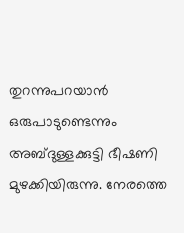തുറന്നുപറയാന്‍ ഒരുപാടുണ്ടെന്നും അബ്ദുള്ളക്കുട്ടി ഭീഷണി മുഴക്കിയിരുന്നു. നേരത്തെ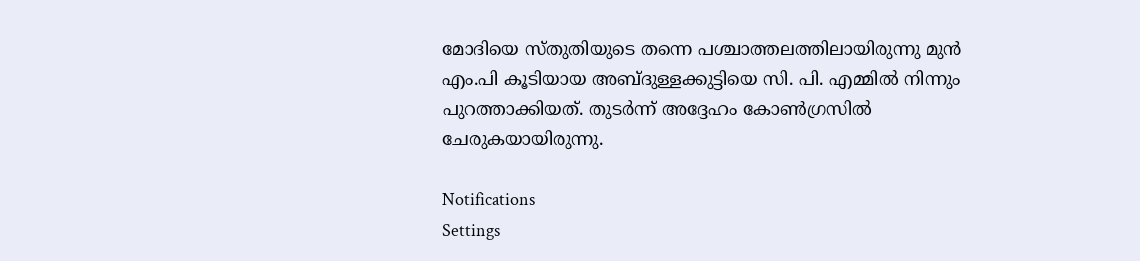മോദിയെ സ്തുതിയുടെ തന്നെ പശ്ചാത്തലത്തിലായിരുന്നു മുന്‍ എം.പി കൂടിയായ അബ്ദുള്ളക്കുട്ടിയെ സി. പി. എമ്മില്‍ നിന്നും പുറത്താക്കിയത്. തുടര്‍ന്ന് അദ്ദേഹം കോണ്‍ഗ്രസില്‍ ചേരുകയായിരുന്നു.

Notifications
Settings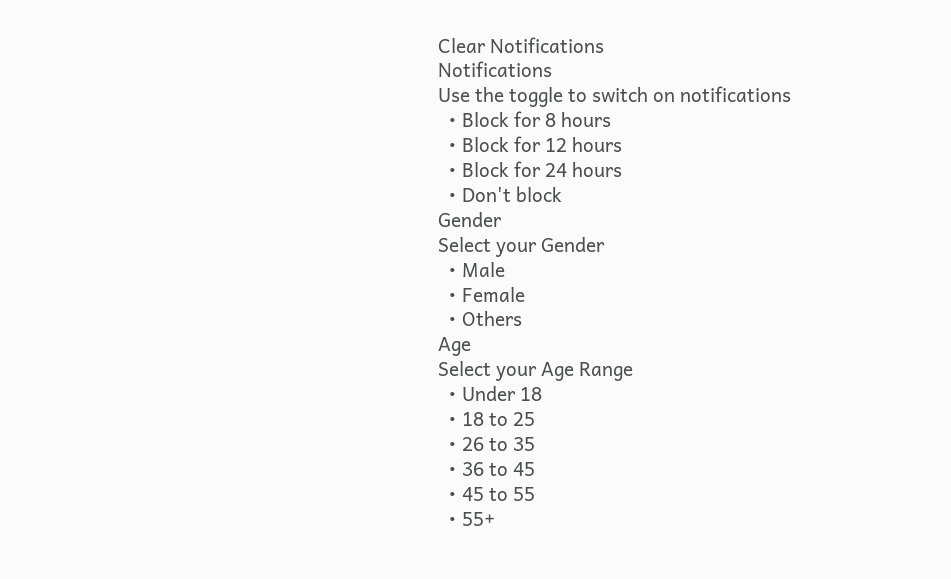Clear Notifications
Notifications
Use the toggle to switch on notifications
  • Block for 8 hours
  • Block for 12 hours
  • Block for 24 hours
  • Don't block
Gender
Select your Gender
  • Male
  • Female
  • Others
Age
Select your Age Range
  • Under 18
  • 18 to 25
  • 26 to 35
  • 36 to 45
  • 45 to 55
  • 55+